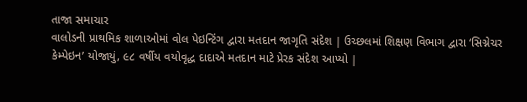તાજા સમાચાર
વાલોડની પ્રાથમિક શાળાઓમાં વોલ પેઇન્ટિંગ દ્વારા મતદાન જાગૃતિ સંદેશ | ઉચ્છલમાં શિક્ષણ વિભાગ દ્વારા ‘સિગ્નેચર કેમ્પેઇન’ યોજાયું, ૯૮ વર્ષીય વયોવૃદ્ધ દાદાએ મતદાન માટે પ્રેરક સંદેશ આપ્યો |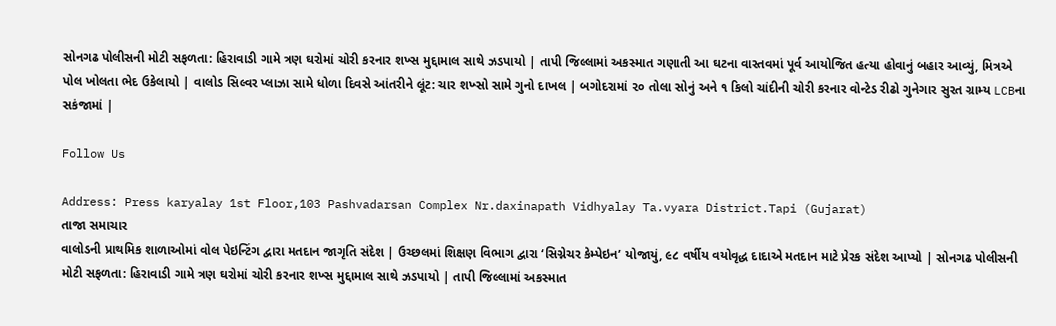સોનગઢ પોલીસની મોટી સફળતા: હિરાવાડી ગામે ત્રણ ઘરોમાં ચોરી કરનાર શખ્સ મુદ્દામાલ સાથે ઝડપાયો | તાપી જિલ્લામાં અકસ્માત ગણાતી આ ઘટના વાસ્તવમાં પૂર્વ આયોજિત હત્યા હોવાનું બહાર આવ્યું, મિત્રએ પોલ ખોલતા ભેદ ઉકેલાયો | વાલોડ સિલ્વર પ્લાઝા સામે ધોળા દિવસે આંતરીને લૂંટ: ચાર શખ્સો સામે ગુનો દાખલ | બગોદરામાં ૨૦ તોલા સોનું અને ૧ કિલો ચાંદીની ચોરી કરનાર વોન્ટેડ રીઢો ગુનેગાર સુરત ગ્રામ્ય LCBના સકંજામાં |

Follow Us

Address: Press karyalay 1st Floor,103 Pashvadarsan Complex Nr.daxinapath Vidhyalay Ta.vyara District.Tapi (Gujarat)
તાજા સમાચાર
વાલોડની પ્રાથમિક શાળાઓમાં વોલ પેઇન્ટિંગ દ્વારા મતદાન જાગૃતિ સંદેશ | ઉચ્છલમાં શિક્ષણ વિભાગ દ્વારા ‘સિગ્નેચર કેમ્પેઇન’ યોજાયું, ૯૮ વર્ષીય વયોવૃદ્ધ દાદાએ મતદાન માટે પ્રેરક સંદેશ આપ્યો | સોનગઢ પોલીસની મોટી સફળતા: હિરાવાડી ગામે ત્રણ ઘરોમાં ચોરી કરનાર શખ્સ મુદ્દામાલ સાથે ઝડપાયો | તાપી જિલ્લામાં અકસ્માત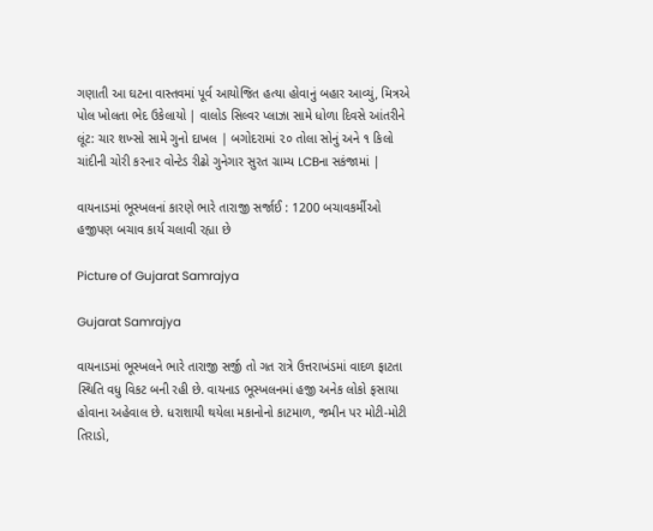ગણાતી આ ઘટના વાસ્તવમાં પૂર્વ આયોજિત હત્યા હોવાનું બહાર આવ્યું, મિત્રએ પોલ ખોલતા ભેદ ઉકેલાયો | વાલોડ સિલ્વર પ્લાઝા સામે ધોળા દિવસે આંતરીને લૂંટ: ચાર શખ્સો સામે ગુનો દાખલ | બગોદરામાં ૨૦ તોલા સોનું અને ૧ કિલો ચાંદીની ચોરી કરનાર વોન્ટેડ રીઢો ગુનેગાર સુરત ગ્રામ્ય LCBના સકંજામાં |

વાયનાડમાં ભૂસ્ખલનાં કારણે ભારે તારાજી સર્જાઈ : 1200 બચાવકર્મીઓ હજીપણ બચાવ કાર્ય ચલાવી રહ્યા છે

Picture of Gujarat Samrajya

Gujarat Samrajya

વાયનાડમાં ભૂસ્ખલને ભારે તારાજી સર્જી તો ગત રાત્રે ઉત્તરાખંડમાં વાદળ ફાટતા સ્થિતિ વધુ વિકટ બની રહી છે. વાયનાડ ભૂસ્ખલનમાં હજી અનેક લોકો ફસાયા હોવાના અહેવાલ છે. ધરાશાયી થયેલા મકાનોનો કાટમાળ, જમીન પર મોટી-મોટી તિરાડો,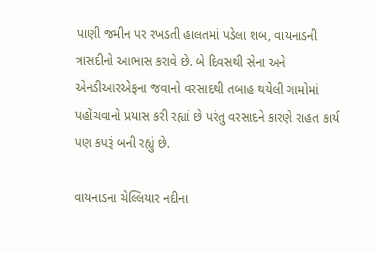પાણી જમીન પર રખડતી હાલતમાં પડેલા શબ, વાયનાડની ત્રાસદીનો આભાસ કરાવે છે. બે દિવસથી સેના અને એનડીઆરએફના જવાનો વરસાદથી તબાહ થયેલી ગામોમાં પહોંચવાનો પ્રયાસ કરી રહ્યાં છે પરંતુ વરસાદને કારણે રાહત કાર્ય પણ કપરૂં બની રહ્યું છે.

વાયનાડના ચેલ્લિયાર નદીના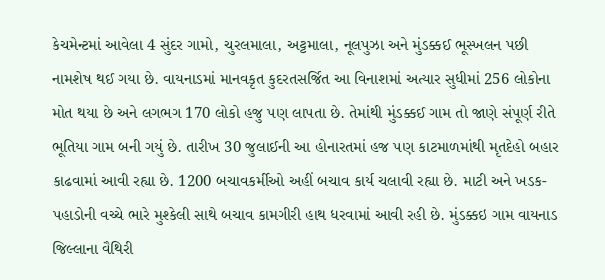કેચમેન્ટમાં આવેલા 4 સુંદર ગામો, ચુરલમાલા, અટ્ટમાલા, નૂલપુઝા અને મુંડક્કઈ ભૂસ્ખલન પછી નામશેષ થઈ ગયા છે. વાયનાડમાં માનવકૃત કુદરતસર્જિત આ વિનાશમાં અત્યાર સુધીમાં 256 લોકોના મોત થયા છે અને લગભગ 170 લોકો હજુ પણ લાપતા છે. તેમાંથી મુંડક્કઈ ગામ તો જાણે સંપૂર્ણ રીતે ભૂતિયા ગામ બની ગયું છે. તારીખ 30 જુલાઈની આ હોનારતમાં હજ પણ કાટમાળમાંથી મૃતદેહો બહાર કાઢવામાં આવી રહ્યા છે. 1200 બચાવકર્મીઓ અહીં બચાવ કાર્ય ચલાવી રહ્યા છે. માટી અને ખડક-પહાડોની વચ્ચે ભારે મુશ્કેલી સાથે બચાવ કામગીરી હાથ ધરવામાં આવી રહી છે. મુંડક્કઇ ગામ વાયનાડ જિલ્લાના વૈથિરી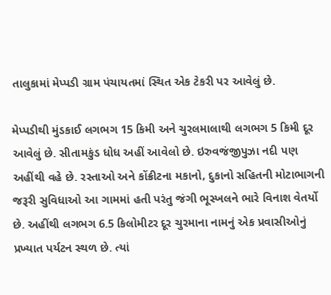તાલુકામાં મેપ્પડી ગ્રામ પંચાયતમાં સ્થિત એક ટેકરી પર આવેલું છે.

મેપ્પડીથી મુંડકાઈ લગભગ 15 કિમી અને ચુરલમાલાથી લગભગ 5 કિમી દૂર આવેલું છે. સીતામકુંડ ધોધ અહીં આવેલો છે. ઇરુવજંજીપુઝા નદી પણ અહીંથી વહે છે. રસ્તાઓ અને કોંક્રીટના મકાનો, દુકાનો સહિતની મોટાભાગની જરૂરી સુવિધાઓ આ ગામમાં હતી પરંતુ જંગી ભૂસ્ખલને ભારે વિનાશ વેતર્યો છે. અહીંથી લગભગ 6.5 કિલોમીટર દૂર ચુરમાના નામનું એક પ્રવાસીઓનું પ્રખ્યાત પર્યટન સ્થળ છે. ત્યાં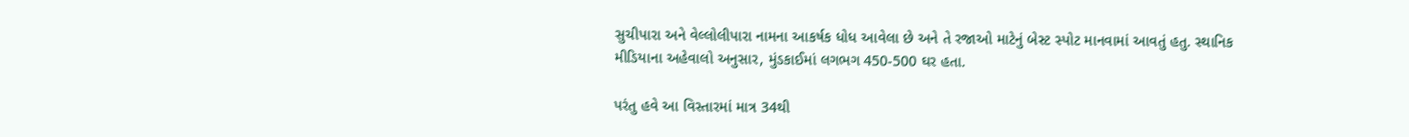સુચીપારા અને વેલ્લોલીપારા નામના આકર્ષક ધોધ આવેલા છે અને તે રજાઓ માટેનું બેસ્ટ સ્પોટ માનવામાં આવતું હતુ. સ્થાનિક મીડિયાના અહેવાલો અનુસાર, મુંડકાઈમાં લગભગ 450-500 ઘર હતા.

પરંતુ હવે આ વિસ્તારમાં માત્ર 34થી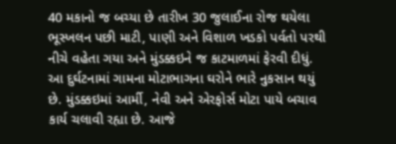40 મકાનો જ બચ્યા છે તારીખ 30 જુલાઈના રોજ થયેલા ભૂસ્ખલન પછી માટી, પાણી અને વિશાળ ખડકો પર્વતો પરથી નીચે વહેતા ગયા અને મુંડક્કઇને જ કાટમાળમાં ફેરવી દીધું. આ દુર્ઘટનામાં ગામના મોટાભાગના ઘરોને ભારે નુકસાન થયું છે. મુંડક્કઇમાં આર્મી, નેવી અને એરફોર્સ મોટા પાયે બચાવ કાર્ય ચલાવી રહ્યા છે. આજે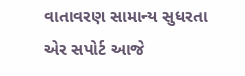વાતાવરણ સામાન્ય સુધરતા એર સપોર્ટ આજે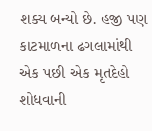શક્ય બન્યો છે. હજી પણ કાટમાળના ઢગલામાંથી એક પછી એક મૃતદેહો શોધવાની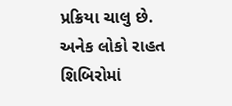પ્રક્રિયા ચાલુ છે. અનેક લોકો રાહત શિબિરોમાં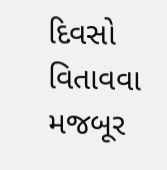દિવસો વિતાવવા મજબૂર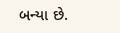બન્યા છે.